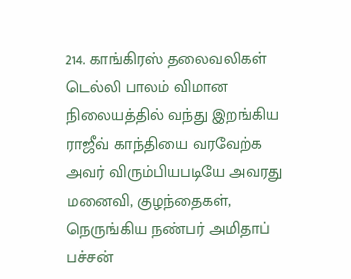214. காங்கிரஸ் தலைவலிகள்
டெல்லி பாலம் விமான நிலையத்தில் வந்து இறங்கிய ராஜீவ் காந்தியை வரவேற்க அவர் விரும்பியபடியே அவரது மனைவி, குழந்தைகள், நெருங்கிய நண்பர் அமிதாப் பச்சன்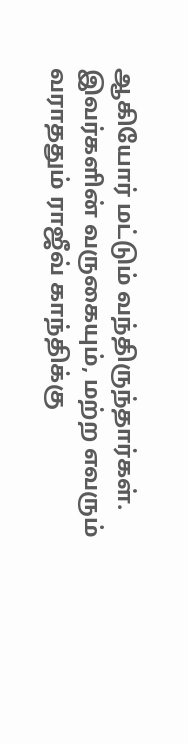ஆகியோர் மட்டும் வந்திருந்தார்கள்.
இவர்களின் வருகையும், மற்ற எவரும் வராததும் ராஜீவ் காந்திக்கு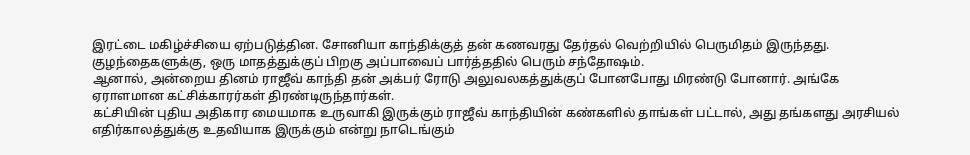இரட்டை மகிழ்ச்சியை ஏற்படுத்தின. சோனியா காந்திக்குத் தன் கணவரது தேர்தல் வெற்றியில் பெருமிதம் இருந்தது. குழந்தைகளுக்கு, ஒரு மாதத்துக்குப் பிறகு அப்பாவைப் பார்த்ததில் பெரும் சந்தோஷம்.
ஆனால், அன்றைய தினம் ராஜீவ் காந்தி தன் அக்பர் ரோடு அலுவலகத்துக்குப் போனபோது மிரண்டு போனார். அங்கே ஏராளமான கட்சிக்காரர்கள் திரண்டிருந்தார்கள்.
கட்சியின் புதிய அதிகார மையமாக உருவாகி இருக்கும் ராஜீவ் காந்தியின் கண்களில் தாங்கள் பட்டால், அது தங்களது அரசியல் எதிர்காலத்துக்கு உதவியாக இருக்கும் என்று நாடெங்கும்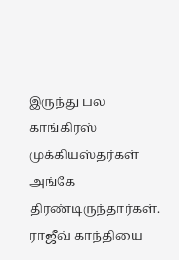இருந்து பல காங்கிரஸ் முக்கியஸ்தர்கள் அங்கே திரண்டிருந்தார்கள். ராஜீவ் காந்தியை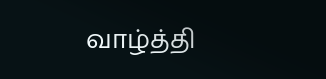வாழ்த்தி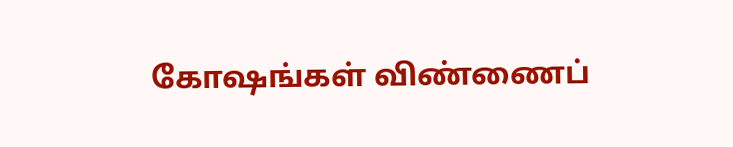கோஷங்கள் விண்ணைப்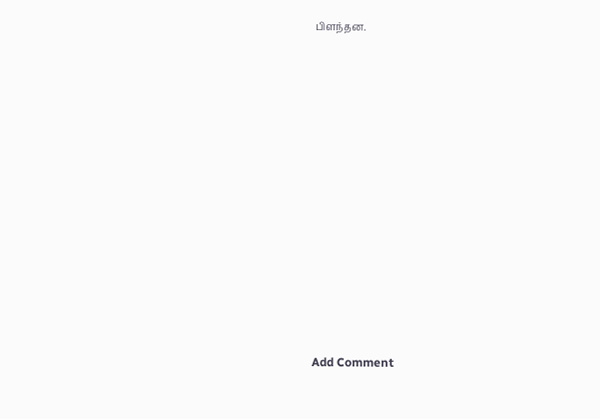பிளந்தன.
















Add Comment